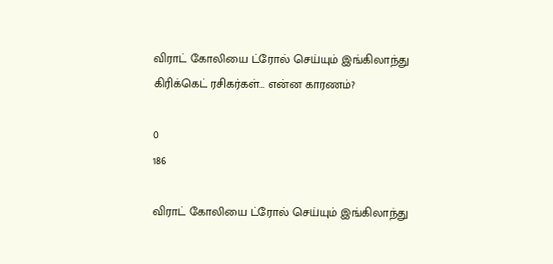விராட் கோலியை ட்ரோல் செய்யும் இங்கிலாந்து கிரிக்கெட் ரசிகர்கள்… என்ன காரணம்?

0
186

விராட் கோலியை ட்ரோல் செய்யும் இங்கிலாந்து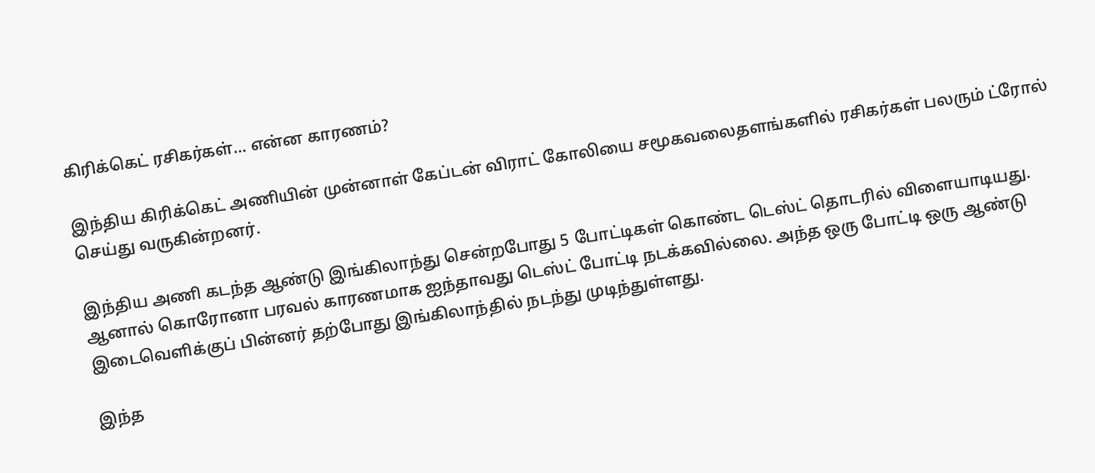கிரிக்கெட் ரசிகர்கள்… என்ன காரணம்?

இந்திய கிரிக்கெட் அணியின் முன்னாள் கேப்டன் விராட் கோலியை சமூகவலைதளங்களில் ரசிகர்கள் பலரும் ட்ரோல் செய்து வருகின்றனர்.

இந்திய அணி கடந்த ஆண்டு இங்கிலாந்து சென்றபோது 5 போட்டிகள் கொண்ட டெஸ்ட் தொடரில் விளையாடியது. ஆனால் கொரோனா பரவல் காரணமாக ஐந்தாவது டெஸ்ட் போட்டி நடக்கவில்லை. அந்த ஒரு போட்டி ஒரு ஆண்டு இடைவெளிக்குப் பின்னர் தற்போது இங்கிலாந்தில் நடந்து முடிந்துள்ளது.

இந்த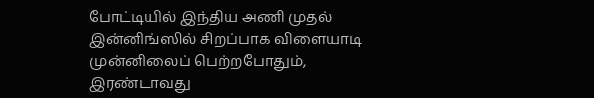போட்டியில் இந்திய அணி முதல் இன்னிங்ஸில் சிறப்பாக விளையாடி முன்னிலைப் பெற்றபோதும், இரண்டாவது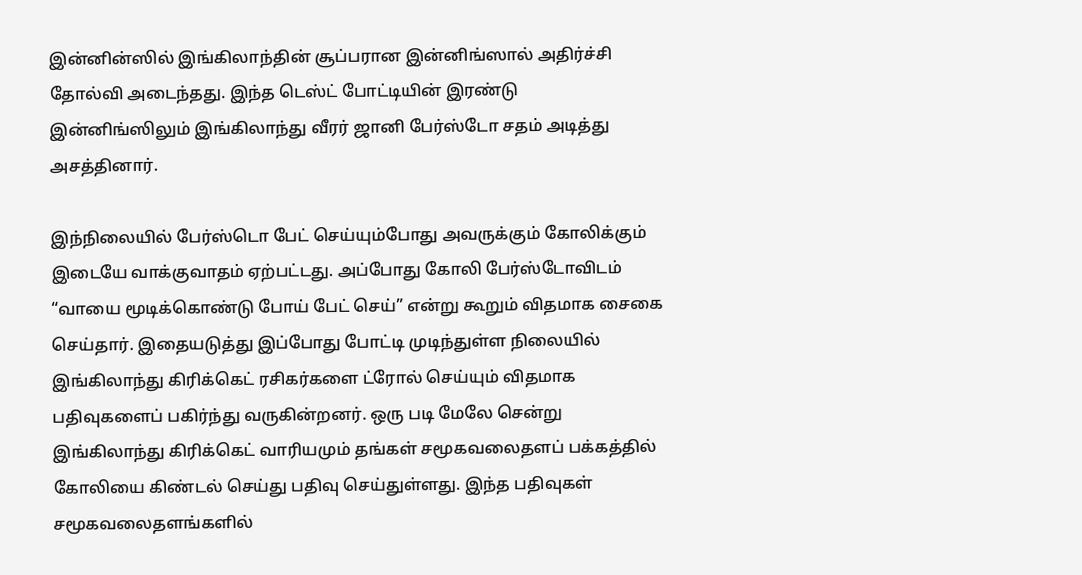இன்னின்ஸில் இங்கிலாந்தின் சூப்பரான இன்னிங்ஸால் அதிர்ச்சி தோல்வி அடைந்தது. இந்த டெஸ்ட் போட்டியின் இரண்டு இன்னிங்ஸிலும் இங்கிலாந்து வீரர் ஜானி பேர்ஸ்டோ சதம் அடித்து அசத்தினார்.

இந்நிலையில் பேர்ஸ்டொ பேட் செய்யும்போது அவருக்கும் கோலிக்கும் இடையே வாக்குவாதம் ஏற்பட்டது. அப்போது கோலி பேர்ஸ்டோவிடம் “வாயை மூடிக்கொண்டு போய் பேட் செய்” என்று கூறும் விதமாக சைகை செய்தார். இதையடுத்து இப்போது போட்டி முடிந்துள்ள நிலையில் இங்கிலாந்து கிரிக்கெட் ரசிகர்களை ட்ரோல் செய்யும் விதமாக பதிவுகளைப் பகிர்ந்து வருகின்றனர். ஒரு படி மேலே சென்று இங்கிலாந்து கிரிக்கெட் வாரியமும் தங்கள் சமூகவலைதளப் பக்கத்தில் கோலியை கிண்டல் செய்து பதிவு செய்துள்ளது. இந்த பதிவுகள் சமூகவலைதளங்களில்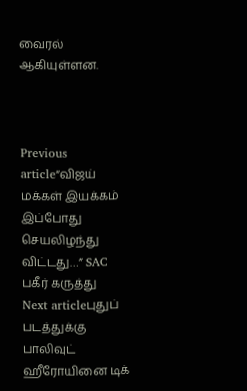வைரல் ஆகியுள்ளன.



Previous article“விஜய் மக்கள் இயக்கம் இப்போது செயலிழந்து விட்டது…” SAC பகீர் கருத்து
Next articleபுதுப் படத்துக்கு பாலிவுட் ஹீரோயினை டிக்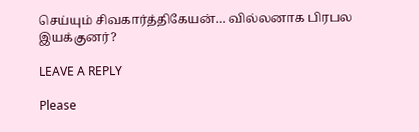செய்யும் சிவகார்த்திகேயன்… வில்லனாக பிரபல இயக்குனர்?

LEAVE A REPLY

Please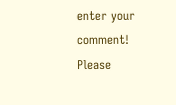enter your comment!
Please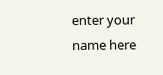enter your name here